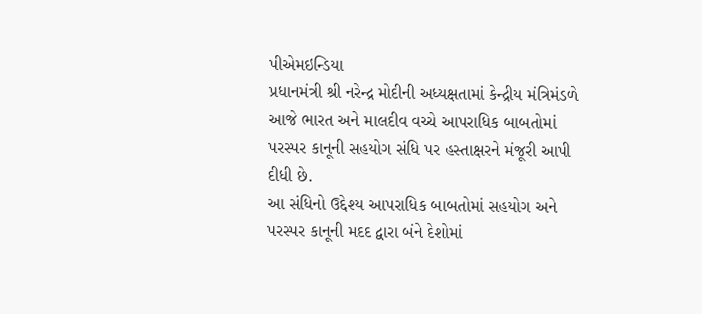પીએમઇન્ડિયા
પ્રધાનમંત્રી શ્રી નરેન્દ્ર મોદીની અધ્યક્ષતામાં કેન્દ્રીય મંત્રિમંડળે આજે ભારત અને માલદીવ વચ્ચે આપરાધિક બાબતોમાં પરસ્પર કાનૂની સહયોગ સંધિ પર હસ્તાક્ષરને મંજૂરી આપી દીધી છે.
આ સંધિનો ઉદ્દેશ્ય આપરાધિક બાબતોમાં સહયોગ અને પરસ્પર કાનૂની મદદ દ્વારા બંને દેશોમાં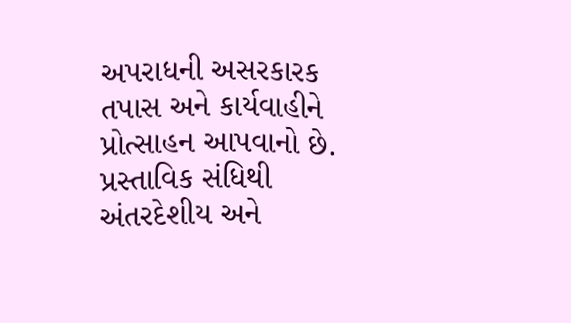અપરાધની અસરકારક તપાસ અને કાર્યવાહીને પ્રોત્સાહન આપવાનો છે. પ્રસ્તાવિક સંધિથી અંતરદેશીય અને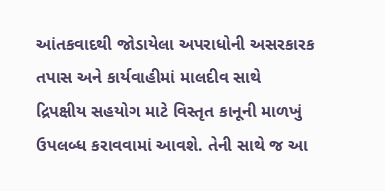આંતકવાદથી જોડાયેલા અપરાધોની અસરકારક તપાસ અને કાર્યવાહીમાં માલદીવ સાથે દ્રિપક્ષીય સહયોગ માટે વિસ્તૃત કાનૂની માળખું ઉપલબ્ધ કરાવવામાં આવશે. તેની સાથે જ આ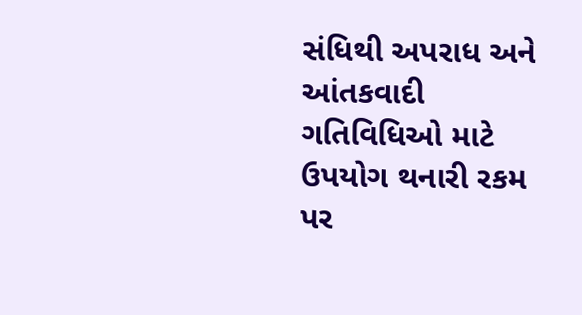સંધિથી અપરાધ અને આંતકવાદી ગતિવિધિઓ માટે ઉપયોગ થનારી રકમ પર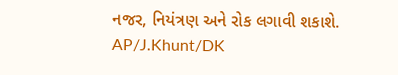નજર, નિયંત્રણ અને રોક લગાવી શકાશે.
AP/J.Khunt/DK